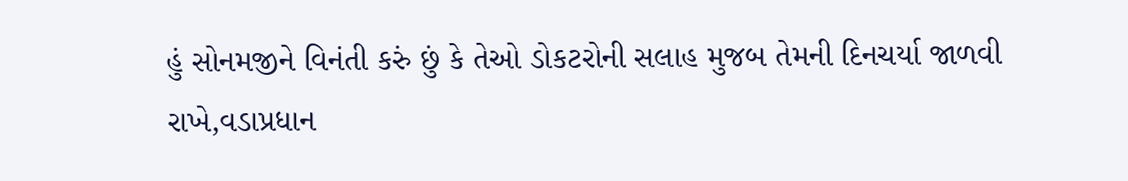હું સોનમજીને વિનંતી કરું છું કે તેઓ ડોકટરોની સલાહ મુજબ તેમની દિનચર્યા જાળવી રાખે,વડાપ્રધાન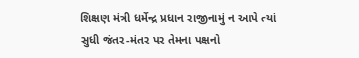શિક્ષણ મંત્રી ધર્મેન્દ્ર પ્રધાન રાજીનામું ન આપે ત્યાં સુધી જંતર-મંતર પર તેમના પક્ષનો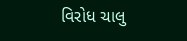વિરોધ ચાલુ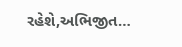રહેશે,અભિજીત…